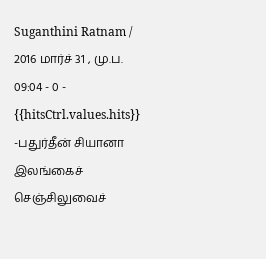Suganthini Ratnam / 2016 மார்ச் 31 , மு.ப. 09:04 - 0 - {{hitsCtrl.values.hits}}
-பதுர்தீன் சியானா
இலங்கைச் செஞ்சிலுவைச்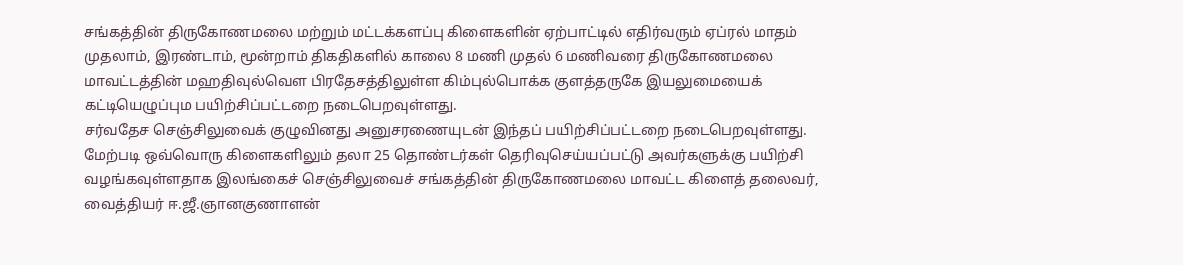சங்கத்தின் திருகோணமலை மற்றும் மட்டக்களப்பு கிளைகளின் ஏற்பாட்டில் எதிர்வரும் ஏப்ரல் மாதம் முதலாம், இரண்டாம், மூன்றாம் திகதிகளில் காலை 8 மணி முதல் 6 மணிவரை திருகோணமலை மாவட்டத்தின் மஹதிவுல்வௌ பிரதேசத்திலுள்ள கிம்புல்பொக்க குளத்தருகே இயலுமையைக் கட்டியெழுப்பும பயிற்சிப்பட்டறை நடைபெறவுள்ளது.
சர்வதேச செஞ்சிலுவைக் குழுவினது அனுசரணையுடன் இந்தப் பயிற்சிப்பட்டறை நடைபெறவுள்ளது. மேற்படி ஒவ்வொரு கிளைகளிலும் தலா 25 தொண்டர்கள் தெரிவுசெய்யப்பட்டு அவர்களுக்கு பயிற்சி வழங்கவுள்ளதாக இலங்கைச் செஞ்சிலுவைச் சங்கத்தின் திருகோணமலை மாவட்ட கிளைத் தலைவர், வைத்தியர் ஈ.ஜீ.ஞானகுணாளன்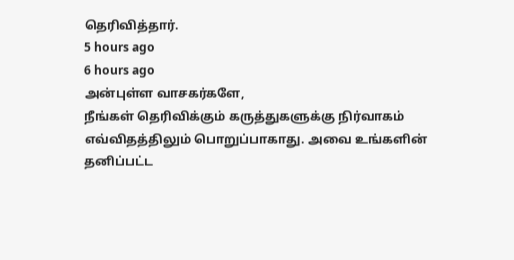தெரிவித்தார்.
5 hours ago
6 hours ago
அன்புள்ள வாசகர்களே,
நீங்கள் தெரிவிக்கும் கருத்துகளுக்கு நிர்வாகம் எவ்விதத்திலும் பொறுப்பாகாது. அவை உங்களின் தனிப்பட்ட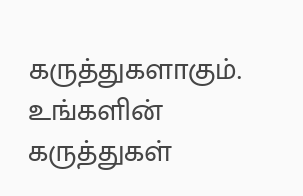கருத்துகளாகும். உங்களின் கருத்துகள்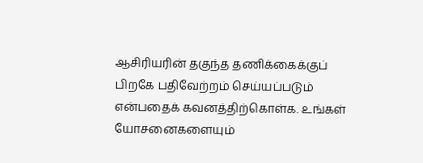ஆசிரியரின் தகுந்த தணிக்கைக்குப் பிறகே பதிவேற்றம் செய்யப்படும் என்பதைக் கவனத்திற்கொள்க. உங்கள் யோசனைகளையும்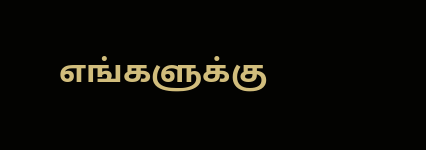எங்களுக்கு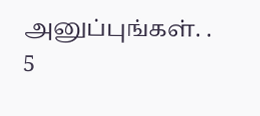அனுப்புங்கள். .
5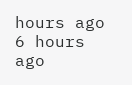hours ago
6 hours ago